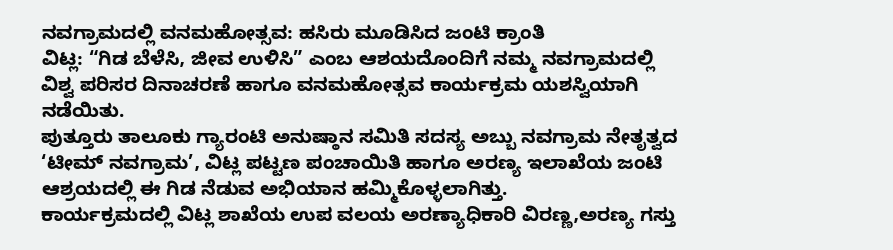ನವಗ್ರಾಮದಲ್ಲಿ ವನಮಹೋತ್ಸವ: ಹಸಿರು ಮೂಡಿಸಿದ ಜಂಟಿ ಕ್ರಾಂತಿ
ವಿಟ್ಲ: “ಗಿಡ ಬೆಳೆಸಿ, ಜೀವ ಉಳಿಸಿ” ಎಂಬ ಆಶಯದೊಂದಿಗೆ ನಮ್ಮ ನವಗ್ರಾಮದಲ್ಲಿ ವಿಶ್ವ ಪರಿಸರ ದಿನಾಚರಣೆ ಹಾಗೂ ವನಮಹೋತ್ಸವ ಕಾರ್ಯಕ್ರಮ ಯಶಸ್ವಿಯಾಗಿ ನಡೆಯಿತು.
ಪುತ್ತೂರು ತಾಲೂಕು ಗ್ಯಾರಂಟಿ ಅನುಷ್ಠಾನ ಸಮಿತಿ ಸದಸ್ಯ ಅಬ್ಬು ನವಗ್ರಾಮ ನೇತೃತ್ವದ ‘ಟೀಮ್ ನವಗ್ರಾಮ’, ವಿಟ್ಲ ಪಟ್ಟಣ ಪಂಚಾಯಿತಿ ಹಾಗೂ ಅರಣ್ಯ ಇಲಾಖೆಯ ಜಂಟಿ ಆಶ್ರಯದಲ್ಲಿ ಈ ಗಿಡ ನೆಡುವ ಅಭಿಯಾನ ಹಮ್ಮಿಕೊಳ್ಳಲಾಗಿತ್ತು.
ಕಾರ್ಯಕ್ರಮದಲ್ಲಿ ವಿಟ್ಲ ಶಾಖೆಯ ಉಪ ವಲಯ ಅರಣ್ಯಾಧಿಕಾರಿ ವಿರಣ್ಣ,ಅರಣ್ಯ ಗಸ್ತು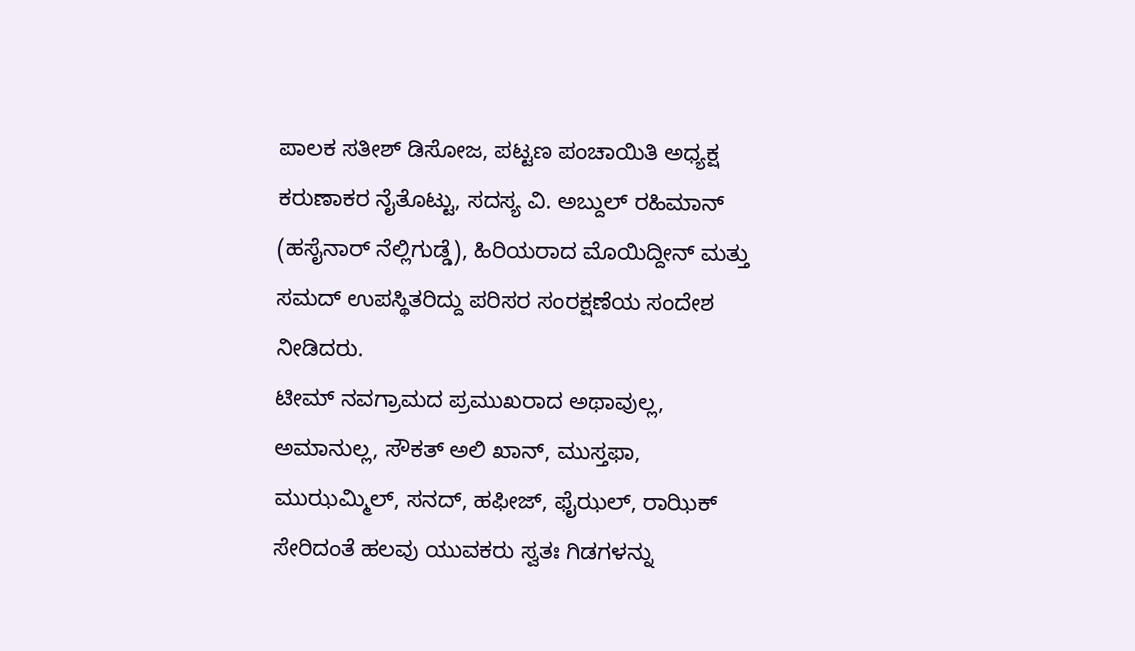ಪಾಲಕ ಸತೀಶ್ ಡಿಸೋಜ, ಪಟ್ಟಣ ಪಂಚಾಯಿತಿ ಅಧ್ಯಕ್ಷ ಕರುಣಾಕರ ನೈತೊಟ್ಟು, ಸದಸ್ಯ ವಿ. ಅಬ್ದುಲ್ ರಹಿಮಾನ್ (ಹಸೈನಾರ್ ನೆಲ್ಲಿಗುಡ್ಡೆ), ಹಿರಿಯರಾದ ಮೊಯಿದ್ದೀನ್ ಮತ್ತು ಸಮದ್ ಉಪಸ್ಥಿತರಿದ್ದು ಪರಿಸರ ಸಂರಕ್ಷಣೆಯ ಸಂದೇಶ ನೀಡಿದರು.
ಟೀಮ್ ನವಗ್ರಾಮದ ಪ್ರಮುಖರಾದ ಅಥಾವುಲ್ಲ, ಅಮಾನುಲ್ಲ, ಸೌಕತ್ ಅಲಿ ಖಾನ್, ಮುಸ್ತಫಾ, ಮುಝಮ್ಮಿಲ್, ಸನದ್, ಹಫೀಜ್, ಫೈಝಲ್, ರಾಝಿಕ್ ಸೇರಿದಂತೆ ಹಲವು ಯುವಕರು ಸ್ವತಃ ಗಿಡಗಳನ್ನು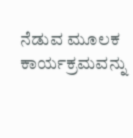ನೆಡುವ ಮೂಲಕ ಕಾರ್ಯಕ್ರಮವನ್ನು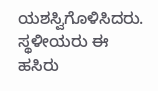ಯಶಸ್ವಿಗೊಳಿಸಿದರು. ಸ್ಥಳೀಯರು ಈ ಹಸಿರು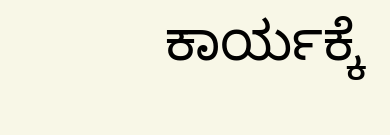ಕಾರ್ಯಕ್ಕೆ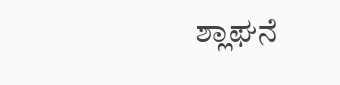ಶ್ಲಾಘನೆ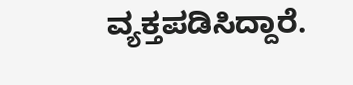ವ್ಯಕ್ತಪಡಿಸಿದ್ದಾರೆ.